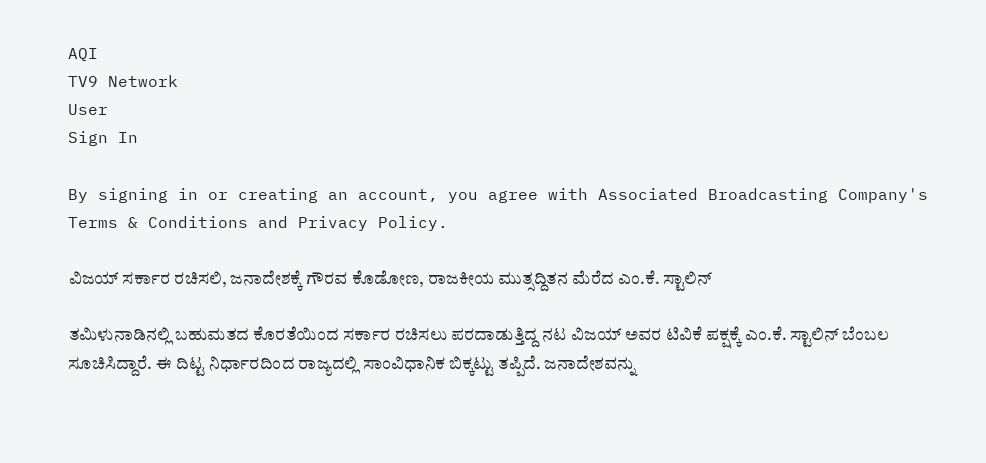AQI
TV9 Network
User
Sign In

By signing in or creating an account, you agree with Associated Broadcasting Company's Terms & Conditions and Privacy Policy.

ವಿಜಯ್ ಸರ್ಕಾರ ರಚಿಸಲಿ, ಜನಾದೇಶಕ್ಕೆ ಗೌರವ ಕೊಡೋಣ, ರಾಜಕೀಯ ಮುತ್ಸದ್ದಿತನ ಮೆರೆದ ಎಂ.ಕೆ. ಸ್ಟಾಲಿನ್

ತಮಿಳುನಾಡಿನಲ್ಲಿ ಬಹುಮತದ ಕೊರತೆಯಿಂದ ಸರ್ಕಾರ ರಚಿಸಲು ಪರದಾಡುತ್ತಿದ್ದ ನಟ ವಿಜಯ್ ಅವರ ಟಿವಿಕೆ ಪಕ್ಷಕ್ಕೆ ಎಂ.ಕೆ. ಸ್ಟಾಲಿನ್ ಬೆಂಬಲ ಸೂಚಿಸಿದ್ದಾರೆ. ಈ ದಿಟ್ಟ ನಿರ್ಧಾರದಿಂದ ರಾಜ್ಯದಲ್ಲಿ ಸಾಂವಿಧಾನಿಕ ಬಿಕ್ಕಟ್ಟು ತಪ್ಪಿದೆ. ಜನಾದೇಶವನ್ನು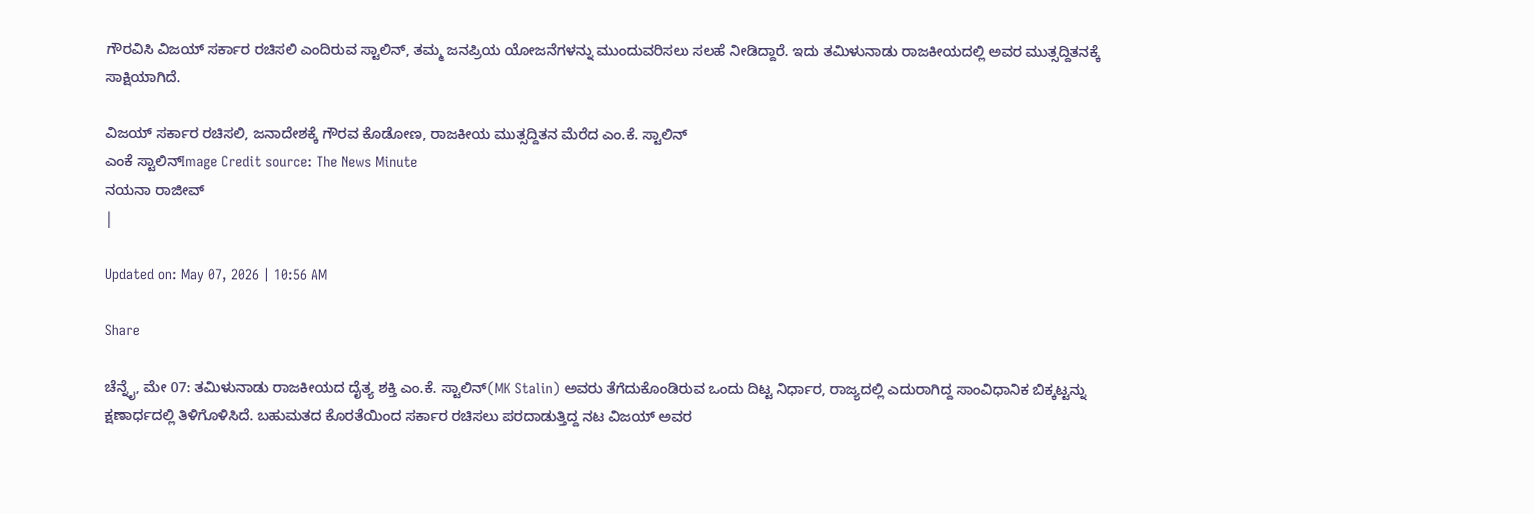ಗೌರವಿಸಿ ವಿಜಯ್ ಸರ್ಕಾರ ರಚಿಸಲಿ ಎಂದಿರುವ ಸ್ಟಾಲಿನ್, ತಮ್ಮ ಜನಪ್ರಿಯ ಯೋಜನೆಗಳನ್ನು ಮುಂದುವರಿಸಲು ಸಲಹೆ ನೀಡಿದ್ದಾರೆ. ಇದು ತಮಿಳುನಾಡು ರಾಜಕೀಯದಲ್ಲಿ ಅವರ ಮುತ್ಸದ್ದಿತನಕ್ಕೆ ಸಾಕ್ಷಿಯಾಗಿದೆ.

ವಿಜಯ್ ಸರ್ಕಾರ ರಚಿಸಲಿ, ಜನಾದೇಶಕ್ಕೆ ಗೌರವ ಕೊಡೋಣ, ರಾಜಕೀಯ ಮುತ್ಸದ್ದಿತನ ಮೆರೆದ ಎಂ.ಕೆ. ಸ್ಟಾಲಿನ್
ಎಂಕೆ ಸ್ಟಾಲಿನ್Image Credit source: The News Minute
ನಯನಾ ರಾಜೀವ್
|

Updated on: May 07, 2026 | 10:56 AM

Share

ಚೆನ್ನೈ, ಮೇ 07: ತಮಿಳುನಾಡು ರಾಜಕೀಯದ ದೈತ್ಯ ಶಕ್ತಿ ಎಂ.ಕೆ. ಸ್ಟಾಲಿನ್(MK Stalin) ಅವರು ತೆಗೆದುಕೊಂಡಿರುವ ಒಂದು ದಿಟ್ಟ ನಿರ್ಧಾರ, ರಾಜ್ಯದಲ್ಲಿ ಎದುರಾಗಿದ್ದ ಸಾಂವಿಧಾನಿಕ ಬಿಕ್ಕಟ್ಟನ್ನು ಕ್ಷಣಾರ್ಧದಲ್ಲಿ ತಿಳಿಗೊಳಿಸಿದೆ. ಬಹುಮತದ ಕೊರತೆಯಿಂದ ಸರ್ಕಾರ ರಚಿಸಲು ಪರದಾಡುತ್ತಿದ್ದ ನಟ ವಿಜಯ್ ಅವರ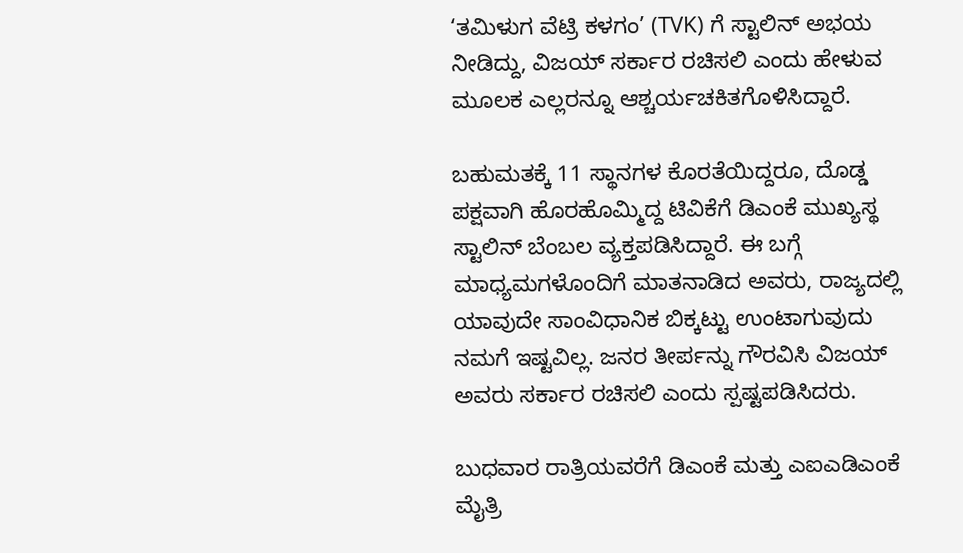‘ತಮಿಳುಗ ವೆಟ್ರಿ ಕಳಗಂ’ (TVK) ಗೆ ಸ್ಟಾಲಿನ್ ಅಭಯ ನೀಡಿದ್ದು, ವಿಜಯ್ ಸರ್ಕಾರ ರಚಿಸಲಿ ಎಂದು ಹೇಳುವ ಮೂಲಕ ಎಲ್ಲರನ್ನೂ ಆಶ್ಚರ್ಯಚಕಿತಗೊಳಿಸಿದ್ದಾರೆ.

ಬಹುಮತಕ್ಕೆ 11 ಸ್ಥಾನಗಳ ಕೊರತೆಯಿದ್ದರೂ, ದೊಡ್ಡ ಪಕ್ಷವಾಗಿ ಹೊರಹೊಮ್ಮಿದ್ದ ಟಿವಿಕೆಗೆ ಡಿಎಂಕೆ ಮುಖ್ಯಸ್ಥ ಸ್ಟಾಲಿನ್ ಬೆಂಬಲ ವ್ಯಕ್ತಪಡಿಸಿದ್ದಾರೆ. ಈ ಬಗ್ಗೆ ಮಾಧ್ಯಮಗಳೊಂದಿಗೆ ಮಾತನಾಡಿದ ಅವರು, ರಾಜ್ಯದಲ್ಲಿ ಯಾವುದೇ ಸಾಂವಿಧಾನಿಕ ಬಿಕ್ಕಟ್ಟು ಉಂಟಾಗುವುದು ನಮಗೆ ಇಷ್ಟವಿಲ್ಲ. ಜನರ ತೀರ್ಪನ್ನು ಗೌರವಿಸಿ ವಿಜಯ್ ಅವರು ಸರ್ಕಾರ ರಚಿಸಲಿ ಎಂದು ಸ್ಪಷ್ಟಪಡಿಸಿದರು.

ಬುಧವಾರ ರಾತ್ರಿಯವರೆಗೆ ಡಿಎಂಕೆ ಮತ್ತು ಎಐಎಡಿಎಂಕೆ ಮೈತ್ರಿ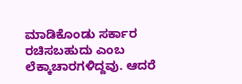ಮಾಡಿಕೊಂಡು ಸರ್ಕಾರ ರಚಿಸಬಹುದು ಎಂಬ ಲೆಕ್ಕಾಚಾರಗಳಿದ್ದವು. ಆದರೆ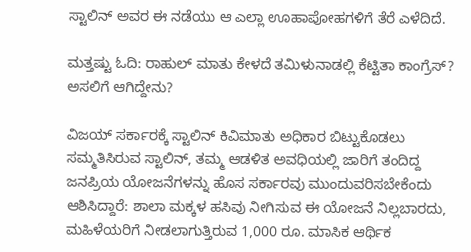ಸ್ಟಾಲಿನ್ ಅವರ ಈ ನಡೆಯು ಆ ಎಲ್ಲಾ ಊಹಾಪೋಹಗಳಿಗೆ ತೆರೆ ಎಳೆದಿದೆ.

ಮತ್ತಷ್ಟು ಓದಿ: ರಾಹುಲ್ ಮಾತು ಕೇಳದೆ ತಮಿಳುನಾಡಲ್ಲಿ ಕೆಟ್ಟಿತಾ ಕಾಂಗ್ರೆಸ್? ಅಸಲಿಗೆ ಆಗಿದ್ದೇನು?

ವಿಜಯ್ ಸರ್ಕಾರಕ್ಕೆ ಸ್ಟಾಲಿನ್ ಕಿವಿಮಾತು ಅಧಿಕಾರ ಬಿಟ್ಟುಕೊಡಲು ಸಮ್ಮತಿಸಿರುವ ಸ್ಟಾಲಿನ್, ತಮ್ಮ ಆಡಳಿತ ಅವಧಿಯಲ್ಲಿ ಜಾರಿಗೆ ತಂದಿದ್ದ ಜನಪ್ರಿಯ ಯೋಜನೆಗಳನ್ನು ಹೊಸ ಸರ್ಕಾರವು ಮುಂದುವರಿಸಬೇಕೆಂದು ಆಶಿಸಿದ್ದಾರೆ: ಶಾಲಾ ಮಕ್ಕಳ ಹಸಿವು ನೀಗಿಸುವ ಈ ಯೋಜನೆ ನಿಲ್ಲಬಾರದು, ಮಹಿಳೆಯರಿಗೆ ನೀಡಲಾಗುತ್ತಿರುವ 1,000 ರೂ. ಮಾಸಿಕ ಆರ್ಥಿಕ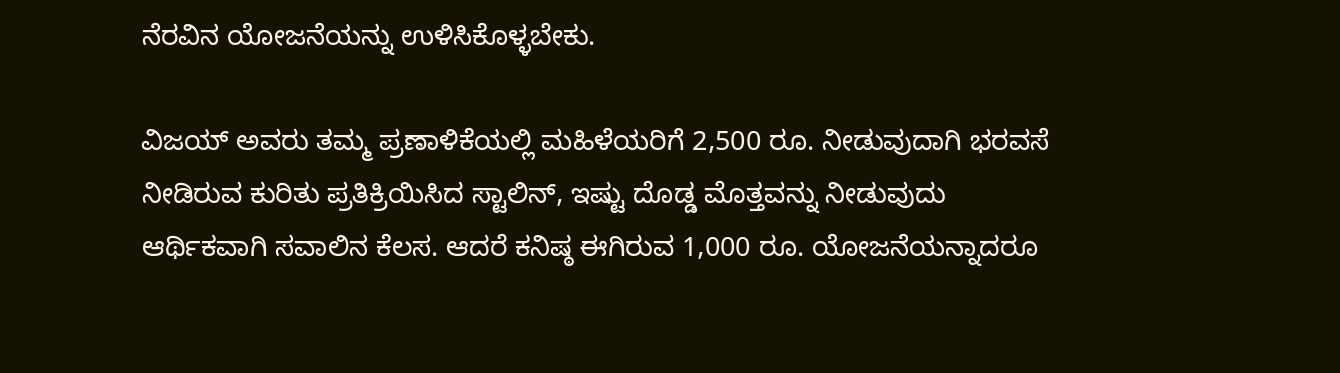ನೆರವಿನ ಯೋಜನೆಯನ್ನು ಉಳಿಸಿಕೊಳ್ಳಬೇಕು.

ವಿಜಯ್ ಅವರು ತಮ್ಮ ಪ್ರಣಾಳಿಕೆಯಲ್ಲಿ ಮಹಿಳೆಯರಿಗೆ 2,500 ರೂ. ನೀಡುವುದಾಗಿ ಭರವಸೆ ನೀಡಿರುವ ಕುರಿತು ಪ್ರತಿಕ್ರಿಯಿಸಿದ ಸ್ಟಾಲಿನ್, ಇಷ್ಟು ದೊಡ್ಡ ಮೊತ್ತವನ್ನು ನೀಡುವುದು ಆರ್ಥಿಕವಾಗಿ ಸವಾಲಿನ ಕೆಲಸ. ಆದರೆ ಕನಿಷ್ಠ ಈಗಿರುವ 1,000 ರೂ. ಯೋಜನೆಯನ್ನಾದರೂ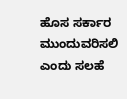ಹೊಸ ಸರ್ಕಾರ ಮುಂದುವರಿಸಲಿ ಎಂದು ಸಲಹೆ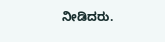ನೀಡಿದರು.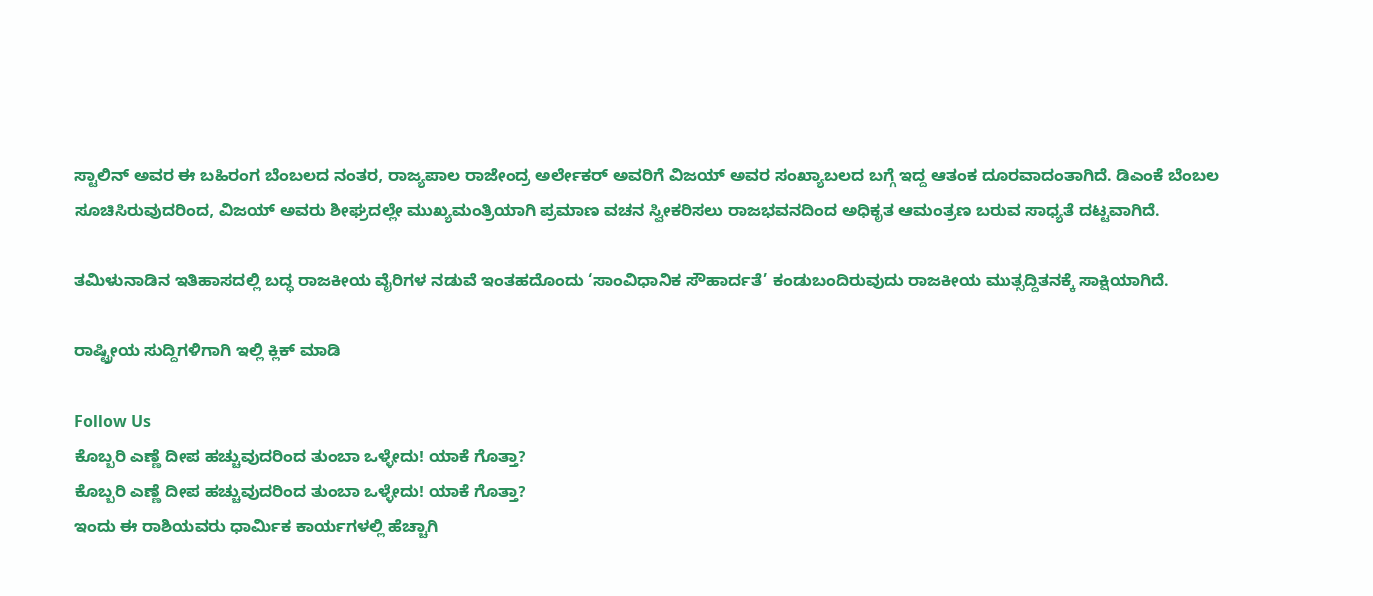ಸ್ಟಾಲಿನ್ ಅವರ ಈ ಬಹಿರಂಗ ಬೆಂಬಲದ ನಂತರ, ರಾಜ್ಯಪಾಲ ರಾಜೇಂದ್ರ ಅರ್ಲೇಕರ್ ಅವರಿಗೆ ವಿಜಯ್ ಅವರ ಸಂಖ್ಯಾಬಲದ ಬಗ್ಗೆ ಇದ್ದ ಆತಂಕ ದೂರವಾದಂತಾಗಿದೆ. ಡಿಎಂಕೆ ಬೆಂಬಲ ಸೂಚಿಸಿರುವುದರಿಂದ, ವಿಜಯ್ ಅವರು ಶೀಘ್ರದಲ್ಲೇ ಮುಖ್ಯಮಂತ್ರಿಯಾಗಿ ಪ್ರಮಾಣ ವಚನ ಸ್ವೀಕರಿಸಲು ರಾಜಭವನದಿಂದ ಅಧಿಕೃತ ಆಮಂತ್ರಣ ಬರುವ ಸಾಧ್ಯತೆ ದಟ್ಟವಾಗಿದೆ.

ತಮಿಳುನಾಡಿನ ಇತಿಹಾಸದಲ್ಲಿ ಬದ್ಧ ರಾಜಕೀಯ ವೈರಿಗಳ ನಡುವೆ ಇಂತಹದೊಂದು ‘ಸಾಂವಿಧಾನಿಕ ಸೌಹಾರ್ದತೆ’ ಕಂಡುಬಂದಿರುವುದು ರಾಜಕೀಯ ಮುತ್ಸದ್ದಿತನಕ್ಕೆ ಸಾಕ್ಷಿಯಾಗಿದೆ.

ರಾಷ್ಟ್ರೀಯ ಸುದ್ದಿಗಳಿಗಾಗಿ ಇಲ್ಲಿ ಕ್ಲಿಕ್ ಮಾಡಿ

Follow Us
ಕೊಬ್ಬರಿ ಎಣ್ಣೆ ದೀಪ ಹಚ್ಚುವುದರಿಂದ ತುಂಬಾ ಒಳ್ಳೇದು! ಯಾಕೆ ಗೊತ್ತಾ?
ಕೊಬ್ಬರಿ ಎಣ್ಣೆ ದೀಪ ಹಚ್ಚುವುದರಿಂದ ತುಂಬಾ ಒಳ್ಳೇದು! ಯಾಕೆ ಗೊತ್ತಾ?
ಇಂದು ಈ ರಾಶಿಯವರು ಧಾರ್ಮಿಕ ಕಾರ್ಯಗಳಲ್ಲಿ ಹೆಚ್ಚಾಗಿ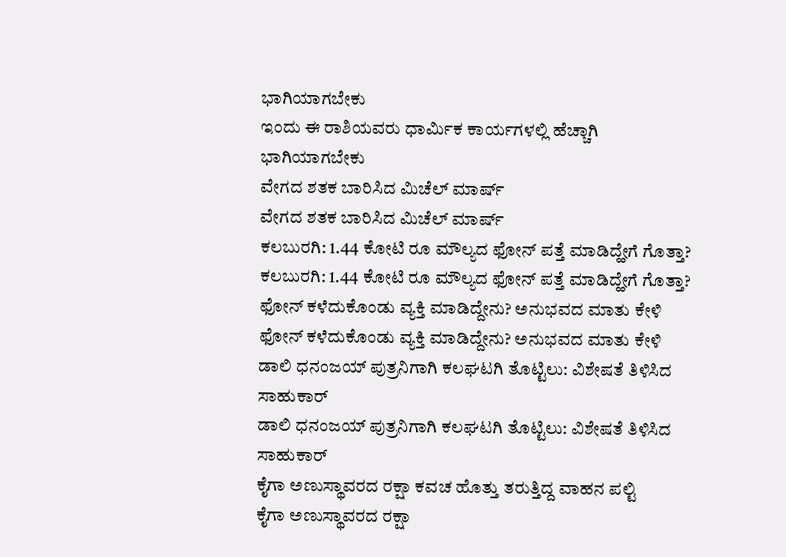ಭಾಗಿಯಾಗಬೇಕು
ಇಂದು ಈ ರಾಶಿಯವರು ಧಾರ್ಮಿಕ ಕಾರ್ಯಗಳಲ್ಲಿ ಹೆಚ್ಚಾಗಿ ಭಾಗಿಯಾಗಬೇಕು
ವೇಗದ ಶತಕ ಬಾರಿಸಿದ ಮಿಚೆಲ್ ಮಾರ್ಷ್
ವೇಗದ ಶತಕ ಬಾರಿಸಿದ ಮಿಚೆಲ್ ಮಾರ್ಷ್
ಕಲಬುರಗಿ: 1.44 ಕೋಟಿ ರೂ ಮೌಲ್ಯದ ಫೋನ್‌ ಪತ್ತೆ ಮಾಡಿದ್ಹೇಗೆ ಗೊತ್ತಾ?
ಕಲಬುರಗಿ: 1.44 ಕೋಟಿ ರೂ ಮೌಲ್ಯದ ಫೋನ್‌ ಪತ್ತೆ ಮಾಡಿದ್ಹೇಗೆ ಗೊತ್ತಾ?
ಫೋನ್‌ ಕಳೆದುಕೊಂಡು ವ್ಯಕ್ತಿ ಮಾಡಿದ್ದೇನು? ಅನುಭವದ ಮಾತು ಕೇಳಿ
ಫೋನ್‌ ಕಳೆದುಕೊಂಡು ವ್ಯಕ್ತಿ ಮಾಡಿದ್ದೇನು? ಅನುಭವದ ಮಾತು ಕೇಳಿ
ಡಾಲಿ ಧನಂಜಯ್ ಪುತ್ರನಿಗಾಗಿ ಕಲಘಟಗಿ ತೊಟ್ಟಿಲು: ವಿಶೇಷತೆ ತಿಳಿಸಿದ ಸಾಹುಕಾರ್
ಡಾಲಿ ಧನಂಜಯ್ ಪುತ್ರನಿಗಾಗಿ ಕಲಘಟಗಿ ತೊಟ್ಟಿಲು: ವಿಶೇಷತೆ ತಿಳಿಸಿದ ಸಾಹುಕಾರ್
ಕೈಗಾ ಅಣುಸ್ಥಾವರದ ರಕ್ಷಾ ಕವಚ‌ ಹೊತ್ತು ತರುತ್ತಿದ್ದ ವಾಹನ ಪಲ್ಟಿ
ಕೈಗಾ ಅಣುಸ್ಥಾವರದ ರಕ್ಷಾ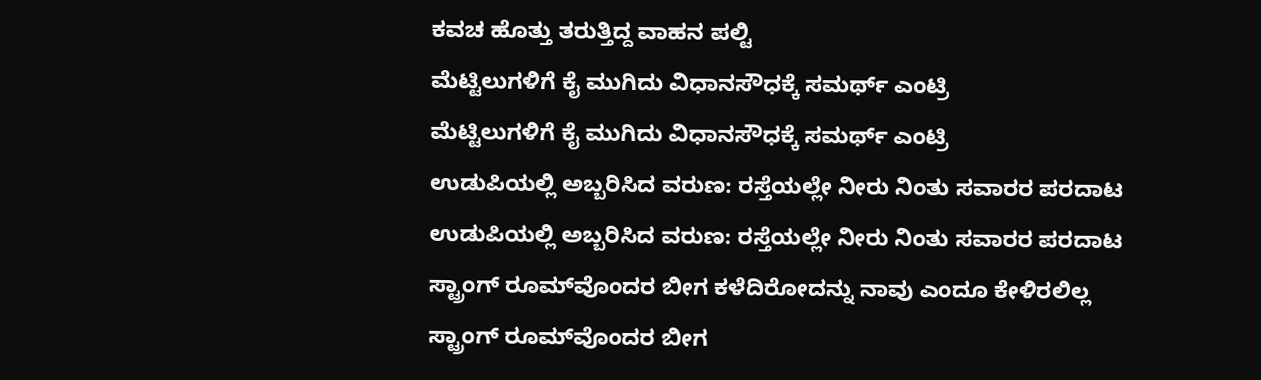ಕವಚ‌ ಹೊತ್ತು ತರುತ್ತಿದ್ದ ವಾಹನ ಪಲ್ಟಿ
ಮೆಟ್ಟಿಲುಗಳಿಗೆ ಕೈ ಮುಗಿದು ವಿಧಾನಸೌಧಕ್ಕೆ ಸಮರ್ಥ್ ಎಂಟ್ರಿ
ಮೆಟ್ಟಿಲುಗಳಿಗೆ ಕೈ ಮುಗಿದು ವಿಧಾನಸೌಧಕ್ಕೆ ಸಮರ್ಥ್ ಎಂಟ್ರಿ
ಉಡುಪಿಯಲ್ಲಿ ಅಬ್ಬರಿಸಿದ ವರುಣ: ರಸ್ತೆಯಲ್ಲೇ ನೀರು ನಿಂತು ಸವಾರರ ಪರದಾಟ
ಉಡುಪಿಯಲ್ಲಿ ಅಬ್ಬರಿಸಿದ ವರುಣ: ರಸ್ತೆಯಲ್ಲೇ ನೀರು ನಿಂತು ಸವಾರರ ಪರದಾಟ
ಸ್ಟ್ರಾಂಗ್‌ ರೂಮ್‌ವೊಂದರ ಬೀಗ ಕಳೆದಿರೋದನ್ನು ನಾವು ಎಂದೂ ಕೇಳಿರಲಿಲ್ಲ
ಸ್ಟ್ರಾಂಗ್‌ ರೂಮ್‌ವೊಂದರ ಬೀಗ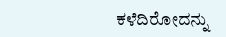ಕಳೆದಿರೋದನ್ನು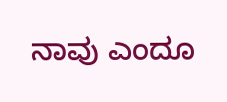ನಾವು ಎಂದೂ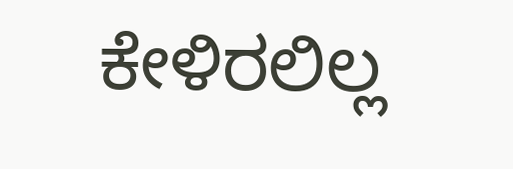ಕೇಳಿರಲಿಲ್ಲ